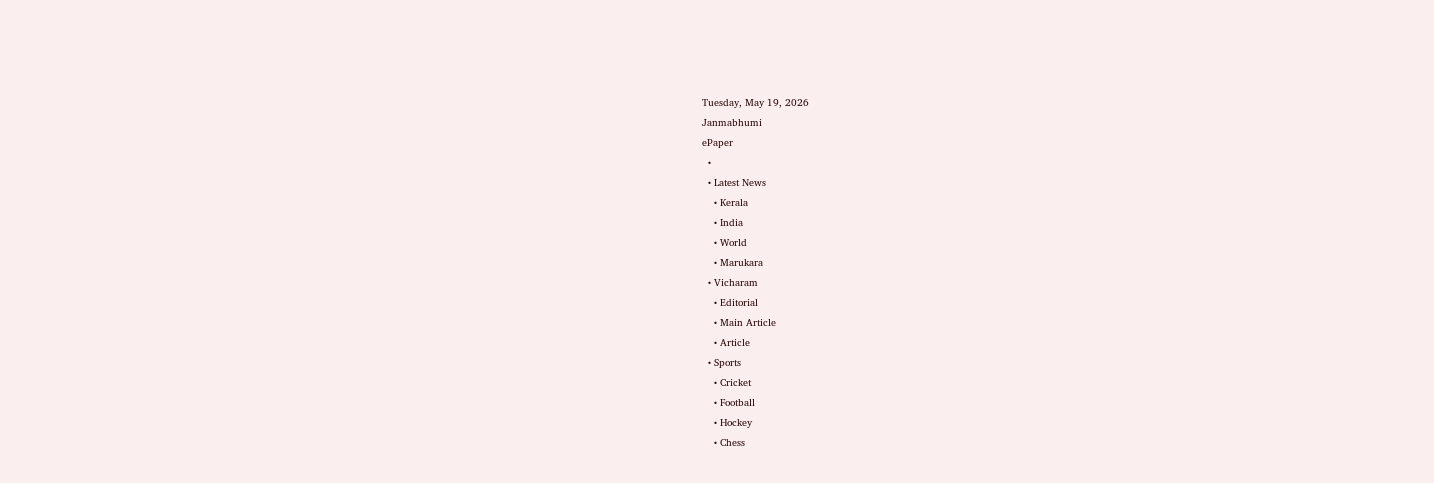Tuesday, May 19, 2026
Janmabhumi
ePaper
  •
  • Latest News
    • Kerala
    • India
    • World
    • Marukara
  • Vicharam
    • Editorial
    • Main Article
    • Article
  • Sports
    • Cricket
    • Football
    • Hockey
    • Chess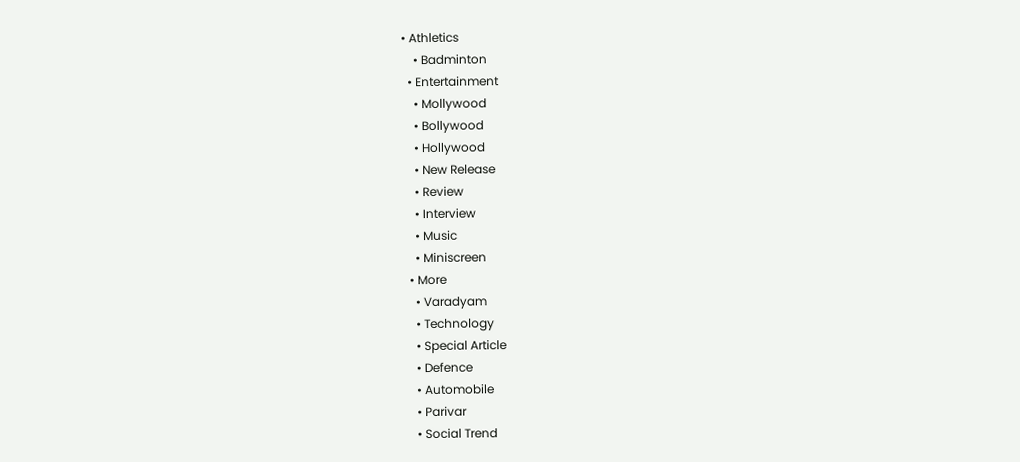• Athletics
    • Badminton
  • Entertainment
    • Mollywood
    • Bollywood
    • Hollywood
    • New Release
    • Review
    • Interview
    • Music
    • Miniscreen
  • More
    • Varadyam
    • Technology
    • Special Article
    • Defence
    • Automobile
    • Parivar
    • Social Trend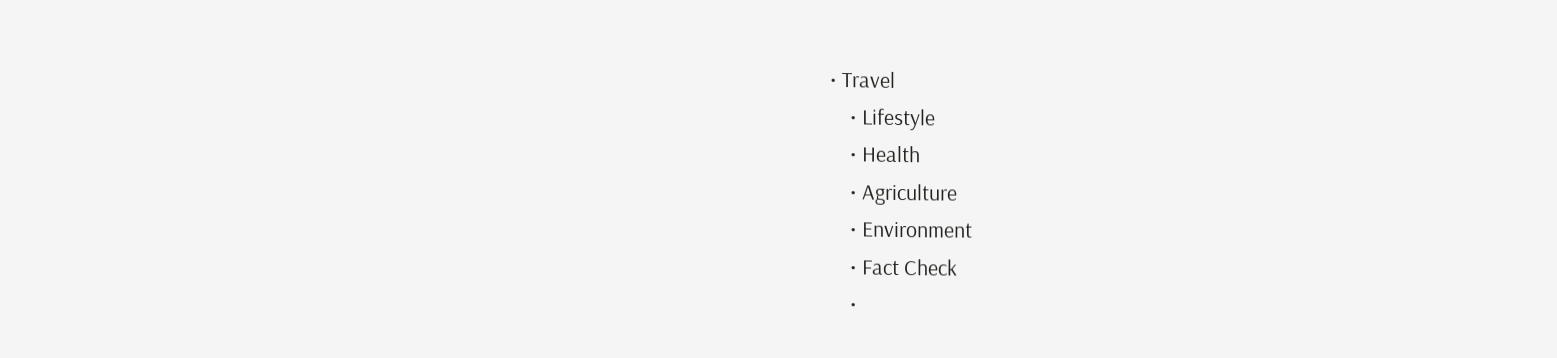• Travel
    • Lifestyle
    • Health
    • Agriculture
    • Environment
    • Fact Check
    •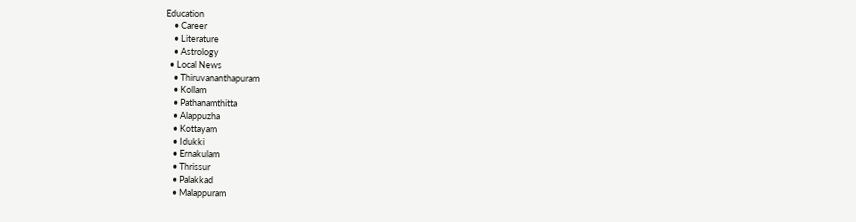Education
    • Career
    • Literature
    • Astrology
  • Local News
    • Thiruvananthapuram
    • Kollam
    • Pathanamthitta
    • Alappuzha
    • Kottayam
    • Idukki
    • Ernakulam
    • Thrissur
    • Palakkad
    • Malappuram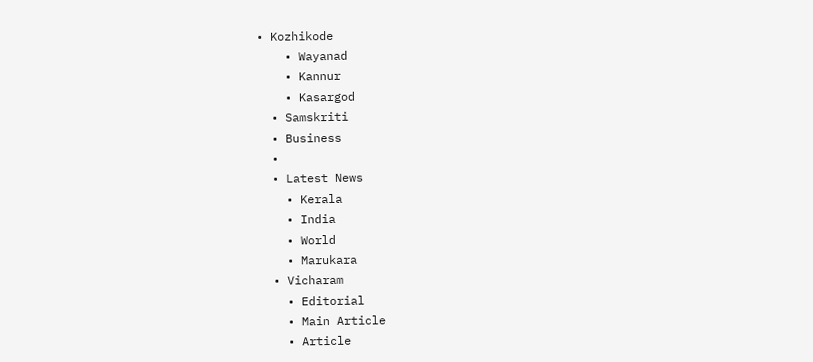• Kozhikode
    • Wayanad
    • Kannur
    • Kasargod
  • Samskriti
  • Business
  •
  • Latest News
    • Kerala
    • India
    • World
    • Marukara
  • Vicharam
    • Editorial
    • Main Article
    • Article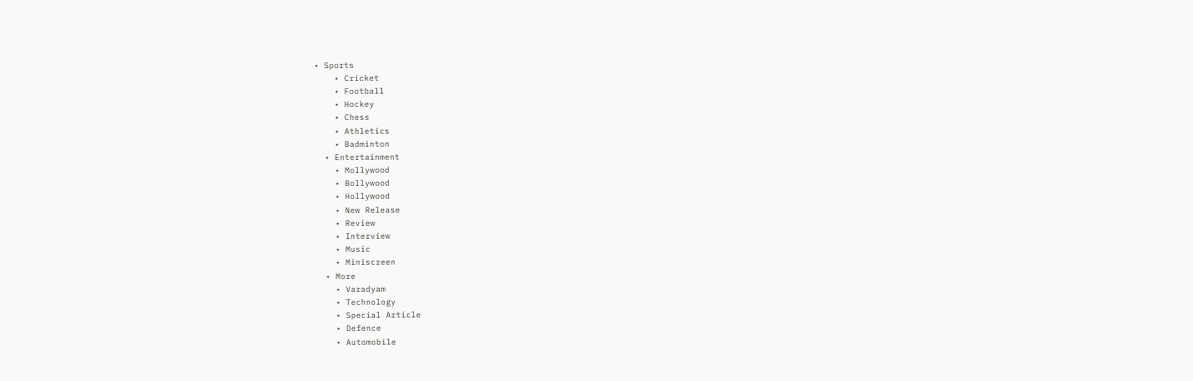• Sports
    • Cricket
    • Football
    • Hockey
    • Chess
    • Athletics
    • Badminton
  • Entertainment
    • Mollywood
    • Bollywood
    • Hollywood
    • New Release
    • Review
    • Interview
    • Music
    • Miniscreen
  • More
    • Varadyam
    • Technology
    • Special Article
    • Defence
    • Automobile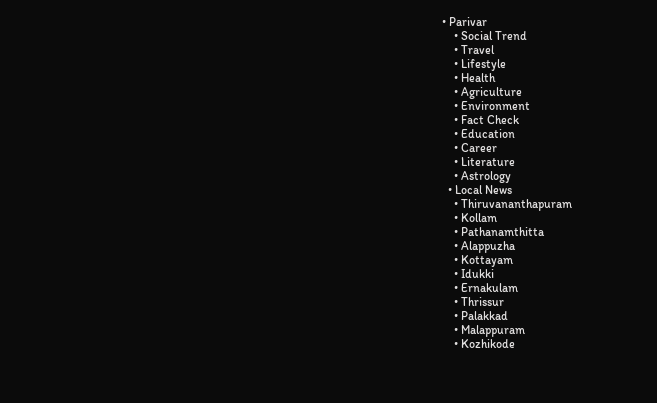• Parivar
    • Social Trend
    • Travel
    • Lifestyle
    • Health
    • Agriculture
    • Environment
    • Fact Check
    • Education
    • Career
    • Literature
    • Astrology
  • Local News
    • Thiruvananthapuram
    • Kollam
    • Pathanamthitta
    • Alappuzha
    • Kottayam
    • Idukki
    • Ernakulam
    • Thrissur
    • Palakkad
    • Malappuram
    • Kozhikode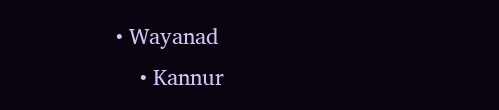• Wayanad
    • Kannur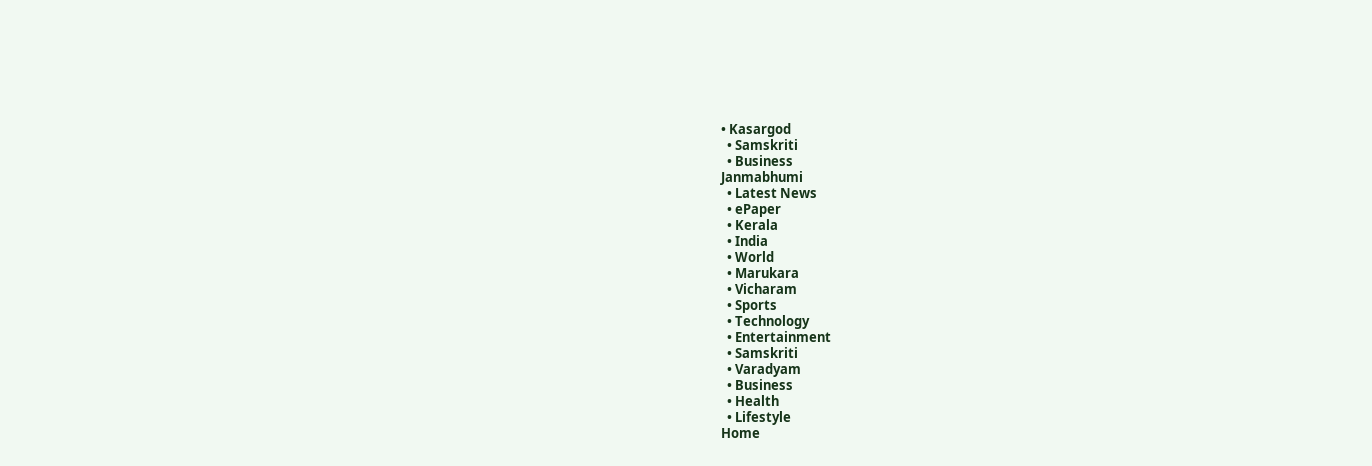• Kasargod
  • Samskriti
  • Business
Janmabhumi
  • Latest News
  • ePaper
  • Kerala
  • India
  • World
  • Marukara
  • Vicharam
  • Sports
  • Technology
  • Entertainment
  • Samskriti
  • Varadyam
  • Business
  • Health
  • Lifestyle
Home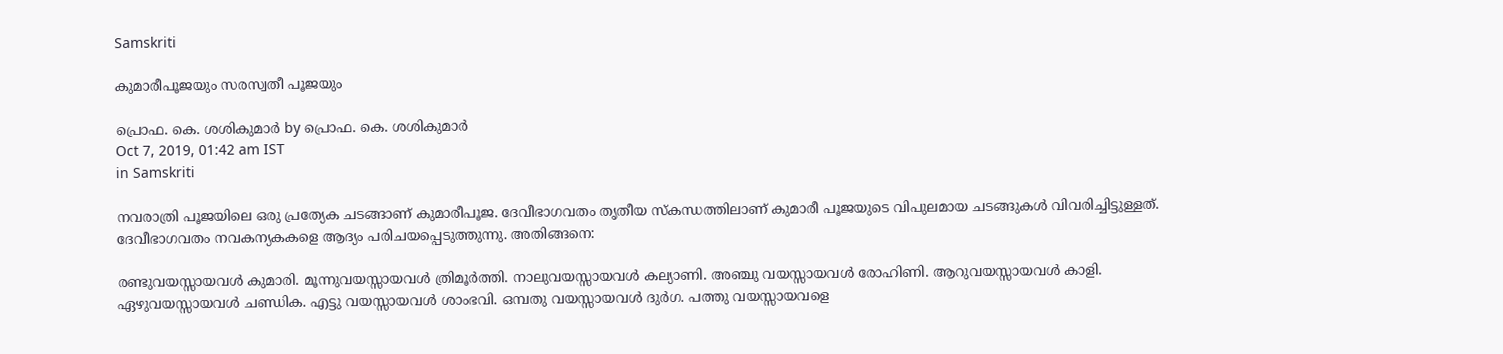Samskriti

കുമാരീപൂജയും സരസ്വതീ പൂജയും

പ്രൊഫ. കെ. ശശികുമാര്‍ by പ്രൊഫ. കെ. ശശികുമാര്‍
Oct 7, 2019, 01:42 am IST
in Samskriti

നവരാത്രി പൂജയിലെ ഒരു പ്രത്യേക ചടങ്ങാണ് കുമാരീപൂജ. ദേവീഭാഗവതം തൃതീയ സ്‌കന്ധത്തിലാണ് കുമാരീ പൂജയുടെ വിപുലമായ ചടങ്ങുകള്‍ വിവരിച്ചിട്ടുള്ളത്. ദേവീഭാഗവതം നവകന്യകകളെ ആദ്യം പരിചയപ്പെടുത്തുന്നു. അതിങ്ങനെ:

രണ്ടുവയസ്സായവള്‍ കുമാരി. മൂന്നുവയസ്സായവള്‍ ത്രിമൂര്‍ത്തി. നാലുവയസ്സായവള്‍ കല്യാണി. അഞ്ചു വയസ്സായവള്‍ രോഹിണി. ആറുവയസ്സായവള്‍ കാളി. ഏഴുവയസ്സായവള്‍ ചണ്ഡിക. എട്ടു വയസ്സായവള്‍ ശാംഭവി. ഒമ്പതു വയസ്സായവള്‍ ദുര്‍ഗ. പത്തു വയസ്സായവളെ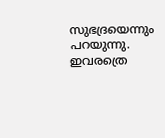സുഭദ്രയെന്നും പറയുന്നു. ഇവരത്രെ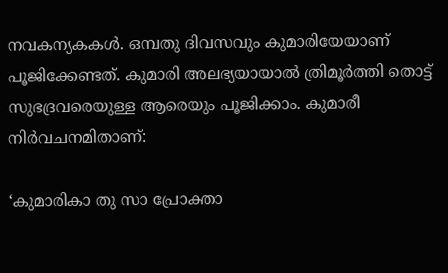നവകന്യകകള്‍. ഒമ്പതു ദിവസവും കുമാരിയേയാണ് പൂജിക്കേണ്ടത്. കുമാരി അലഭ്യയായാല്‍ ത്രിമൂര്‍ത്തി തൊട്ട് സുഭദ്രവരെയുള്ള ആരെയും പൂജിക്കാം. കുമാരീ നിര്‍വചനമിതാണ്:

‘കുമാരികാ തു സാ പ്രോക്താ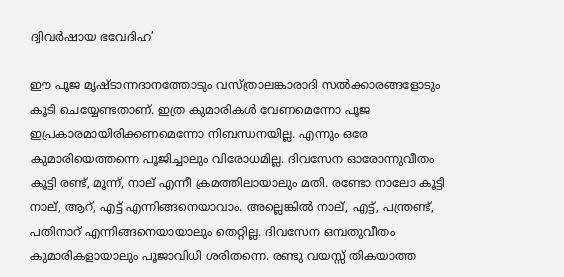ദ്വിവര്‍ഷായ ഭവേദിഹ’

ഈ പൂജ മൃഷ്ടാന്നദാനത്തോടും വസ്ത്രാലങ്കാരാദി സല്‍ക്കാരങ്ങളോടും കൂടി ചെയ്യേണ്ടതാണ്. ഇത്ര കുമാരികള്‍ വേണമെന്നോ പൂജ ഇപ്രകാരമായിരിക്കണമെന്നോ നിബന്ധനയില്ല. എന്നും ഒരേ കുമാരിയെത്തന്നെ പൂജിച്ചാലും വിരോധമില്ല. ദിവസേന ഓരോന്നുവീതം കൂട്ടി രണ്ട്, മൂന്ന്, നാല് എന്നീ ക്രമത്തിലായാലും മതി. രണ്ടോ നാലോ കൂട്ടി നാല്, ആറ്, എട്ട് എന്നിങ്ങനെയാവാം. അല്ലെങ്കില്‍ നാല്, എട്ട്, പന്ത്രണ്ട്, പതിനാറ് എന്നിങ്ങനെയായാലും തെറ്റില്ല. ദിവസേന ഒമ്പതുവീതം കുമാരികളായാലും പൂജാവിധി ശരിതന്നെ. രണ്ടു വയസ്സ് തികയാത്ത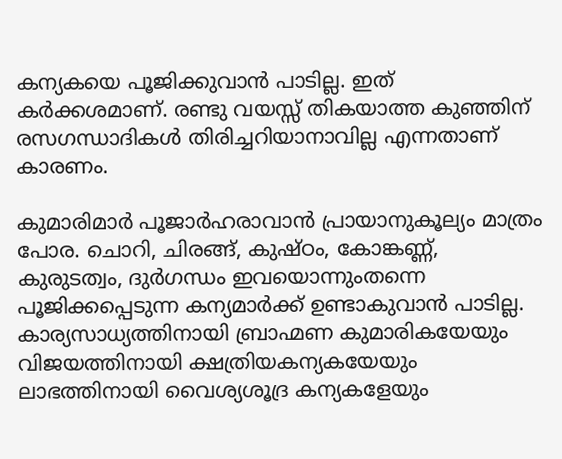കന്യകയെ പൂജിക്കുവാന്‍ പാടില്ല. ഇത് കര്‍ക്കശമാണ്. രണ്ടു വയസ്സ് തികയാത്ത കുഞ്ഞിന് രസഗന്ധാദികള്‍ തിരിച്ചറിയാനാവില്ല എന്നതാണ് കാരണം.

കുമാരിമാര്‍ പൂജാര്‍ഹരാവാന്‍ പ്രായാനുകൂല്യം മാത്രം പോര. ചൊറി, ചിരങ്ങ്, കുഷ്ഠം, കോങ്കണ്ണ്, കുരുടത്വം, ദുര്‍ഗന്ധം ഇവയൊന്നുംതന്നെ പൂജിക്കപ്പെടുന്ന കന്യമാര്‍ക്ക് ഉണ്ടാകുവാന്‍ പാടില്ല. കാര്യസാധ്യത്തിനായി ബ്രാഹ്മണ കുമാരികയേയും വിജയത്തിനായി ക്ഷത്രിയകന്യകയേയും ലാഭത്തിനായി വൈശ്യശൂദ്ര കന്യകളേയും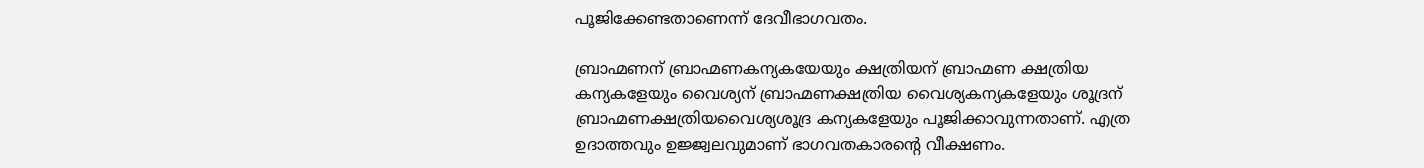പൂജിക്കേണ്ടതാണെന്ന് ദേവീഭാഗവതം.

ബ്രാഹ്മണന് ബ്രാഹ്മണകന്യകയേയും ക്ഷത്രിയന് ബ്രാഹ്മണ ക്ഷത്രിയ കന്യകളേയും വൈശ്യന് ബ്രാഹ്മണക്ഷത്രിയ വൈശ്യകന്യകളേയും ശൂദ്രന് ബ്രാഹ്മണക്ഷത്രിയവൈശ്യശൂദ്ര കന്യകളേയും പൂജിക്കാവുന്നതാണ്. എത്ര ഉദാത്തവും ഉജ്ജ്വലവുമാണ് ഭാഗവതകാരന്റെ വീക്ഷണം.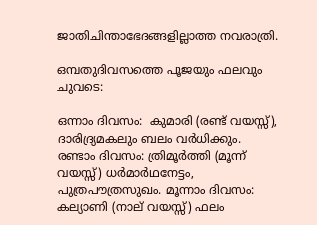ജാതിചിന്താഭേദങ്ങളില്ലാത്ത നവരാത്രി.

ഒമ്പതുദിവസത്തെ പൂജയും ഫലവും ചുവടെ:

ഒന്നാം ദിവസം:  കുമാരി (രണ്ട് വയസ്സ്), ദാരിദ്ര്യമകലും ബലം വര്‍ധിക്കും. രണ്ടാം ദിവസം: ത്രിമൂര്‍ത്തി (മൂന്ന് വയസ്സ്) ധര്‍മാര്‍ഥനേട്ടം, പുത്രപൗത്രസുഖം. മൂന്നാം ദിവസം: കല്യാണി (നാല് വയസ്സ്) ഫലം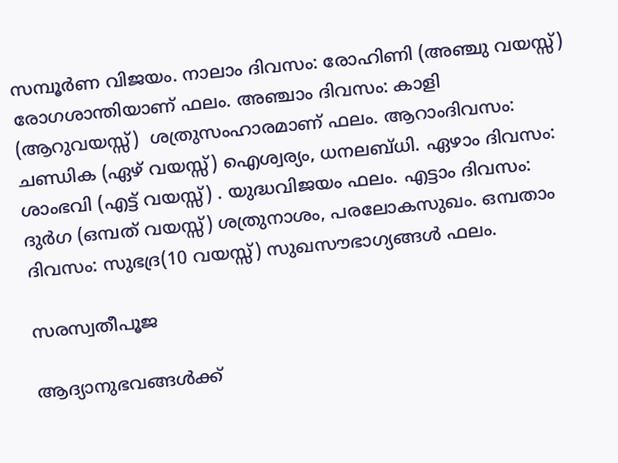സമ്പൂര്‍ണ വിജയം. നാലാം ദിവസം: രോഹിണി (അഞ്ചു വയസ്സ്) രോഗശാന്തിയാണ് ഫലം. അഞ്ചാം ദിവസം: കാളി (ആറുവയസ്സ്)  ശത്രുസംഹാരമാണ് ഫലം. ആറാംദിവസം: ചണ്ഡിക (ഏഴ് വയസ്സ്) ഐശ്വര്യം, ധനലബ്ധി. ഏഴാം ദിവസം: ശാംഭവി (എട്ട് വയസ്സ്) . യുദ്ധവിജയം ഫലം. എട്ടാം ദിവസം: ദുര്‍ഗ (ഒമ്പത് വയസ്സ്) ശത്രുനാശം, പരലോകസുഖം. ഒമ്പതാം ദിവസം: സുഭദ്ര(10 വയസ്സ്) സുഖസൗഭാഗ്യങ്ങള്‍ ഫലം.

സരസ്വതീപൂജ

ആദ്യാനുഭവങ്ങള്‍ക്ക്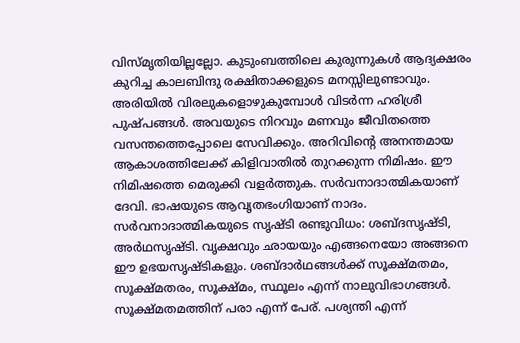വിസ്മൃതിയില്ലല്ലോ. കുടുംബത്തിലെ കുരുന്നുകള്‍ ആദ്യക്ഷരം കുറിച്ച കാലബിന്ദു രക്ഷിതാക്കളുടെ മനസ്സിലുണ്ടാവും. അരിയില്‍ വിരലുകളൊഴുകുമ്പോള്‍ വിടര്‍ന്ന ഹരിശ്രീ പുഷ്പങ്ങള്‍. അവയുടെ നിറവും മണവും ജീവിതത്തെ വസന്തത്തെപ്പോലെ സേവിക്കും. അറിവിന്റെ അനന്തമായ ആകാശത്തിലേക്ക് കിളിവാതില്‍ തുറക്കുന്ന നിമിഷം. ഈ നിമിഷത്തെ മെരുക്കി വളര്‍ത്തുക. സര്‍വനാദാത്മികയാണ് ദേവി. ഭാഷയുടെ ആവൃതഭംഗിയാണ് നാദം. സര്‍വനാദാത്മികയുടെ സൃഷ്ടി രണ്ടുവിധം: ശബ്ദസൃഷ്ടി, അര്‍ഥസൃഷ്ടി. വൃക്ഷവും ഛായയും എങ്ങനെയോ അങ്ങനെ ഈ ഉഭയസൃഷ്ടികളും. ശബ്ദാര്‍ഥങ്ങള്‍ക്ക് സൂക്ഷ്മതമം, സൂക്ഷ്മതരം, സൂക്ഷ്മം, സ്ഥൂലം എന്ന് നാലുവിഭാഗങ്ങള്‍. സൂക്ഷ്മതമത്തിന് പരാ എന്ന് പേര്. പശ്യന്തി എന്ന്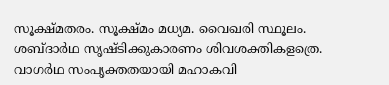സൂക്ഷ്മതരം. സൂക്ഷ്മം മധ്യമ. വൈഖരി സ്ഥൂലം. ശബ്ദാര്‍ഥ സൃഷ്ടിക്കുകാരണം ശിവശക്തികളത്രെ. വാഗര്‍ഥ സംപൃക്തതയായി മഹാകവി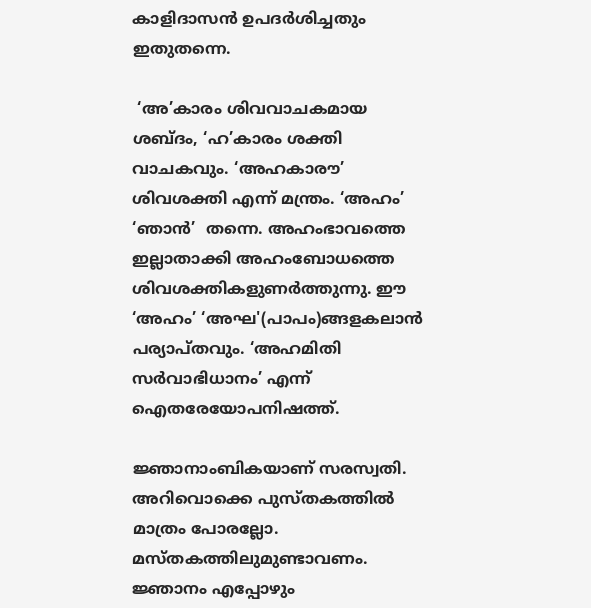കാളിദാസന്‍ ഉപദര്‍ശിച്ചതും ഇതുതന്നെ.

 ‘അ’കാരം ശിവവാചകമായ ശബ്ദം, ‘ഹ’കാരം ശക്തി വാചകവും. ‘അഹകാരൗ’ ശിവശക്തി എന്ന് മന്ത്രം. ‘അഹം’ ‘ഞാന്‍’  തന്നെ. അഹംഭാവത്തെ ഇല്ലാതാക്കി അഹംബോധത്തെ ശിവശക്തികളുണര്‍ത്തുന്നു. ഈ ‘അഹം’ ‘അഘ'(പാപം)ങ്ങളകലാന്‍ പര്യാപ്തവും. ‘അഹമിതി സര്‍വാഭിധാനം’ എന്ന് ഐതരേയോപനിഷത്ത്.

ജ്ഞാനാംബികയാണ് സരസ്വതി. അറിവൊക്കെ പുസ്തകത്തില്‍ മാത്രം പോരല്ലോ. മസ്തകത്തിലുമുണ്ടാവണം. ജ്ഞാനം എപ്പോഴും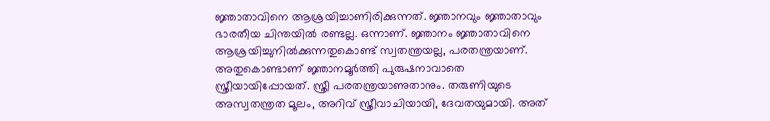ജ്ഞാതാവിനെ ആശ്രയിച്ചാണിരിക്കുന്നത്. ജ്ഞാനവും ജ്ഞാതാവും ഭാരതീയ ചിന്തയില്‍ രണ്ടല്ല. ഒന്നാണ്. ജ്ഞാനം ജ്ഞാതാവിനെ ആശ്രയിച്ചുനില്‍ക്കുന്നതുകൊണ്ട് സ്വതന്ത്രയല്ല, പരതന്ത്രയാണ്. അതുകൊണ്ടാണ് ജ്ഞാനമൂര്‍ത്തി പുരുഷനാവാതെ സ്ത്രീയായിപ്പോയത്. സ്ത്രീ പരതന്ത്രയാണുതാനും. തരുണിയുടെ അസ്വതന്ത്രത മൂലം, അറിവ് സ്ത്രീവാചിയായി, ദേവതയുമായി. അത്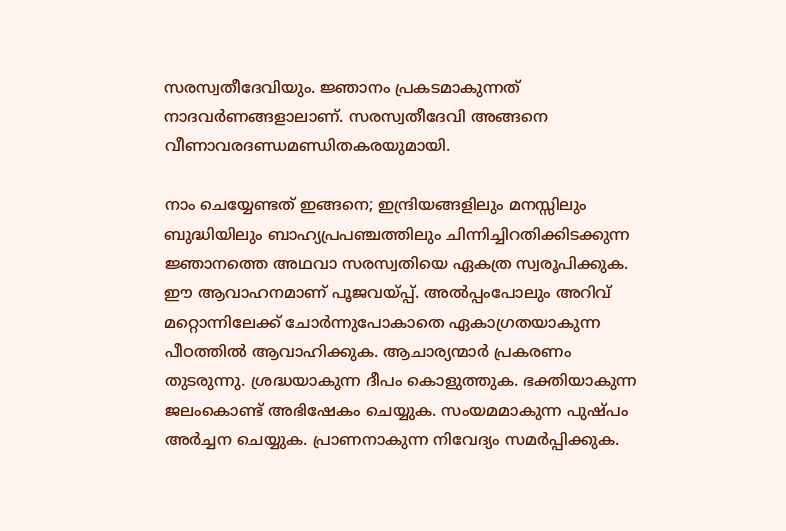സരസ്വതീദേവിയും. ജ്ഞാനം പ്രകടമാകുന്നത് നാദവര്‍ണങ്ങളാലാണ്. സരസ്വതീദേവി അങ്ങനെ വീണാവരദണ്ഡമണ്ഡിതകരയുമായി.

നാം ചെയ്യേണ്ടത് ഇങ്ങനെ; ഇന്ദ്രിയങ്ങളിലും മനസ്സിലും ബുദ്ധിയിലും ബാഹ്യപ്രപഞ്ചത്തിലും ചിന്നിച്ചിറതിക്കിടക്കുന്ന ജ്ഞാനത്തെ അഥവാ സരസ്വതിയെ ഏകത്ര സ്വരൂപിക്കുക. ഈ ആവാഹനമാണ് പൂജവയ്‌പ്പ്. അല്‍പ്പംപോലും അറിവ് മറ്റൊന്നിലേക്ക് ചോര്‍ന്നുപോകാതെ ഏകാഗ്രതയാകുന്ന പീഠത്തില്‍ ആവാഹിക്കുക. ആചാര്യന്മാര്‍ പ്രകരണം തുടരുന്നു. ശ്രദ്ധയാകുന്ന ദീപം കൊളുത്തുക. ഭക്തിയാകുന്ന ജലംകൊണ്ട് അഭിഷേകം ചെയ്യുക. സംയമമാകുന്ന പുഷ്പം അര്‍ച്ചന ചെയ്യുക. പ്രാണനാകുന്ന നിവേദ്യം സമര്‍പ്പിക്കുക.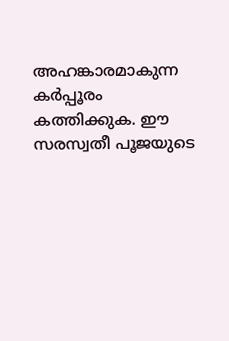അഹങ്കാരമാകുന്ന കര്‍പ്പൂരം കത്തിക്കുക. ഈ സരസ്വതീ പൂജയുടെ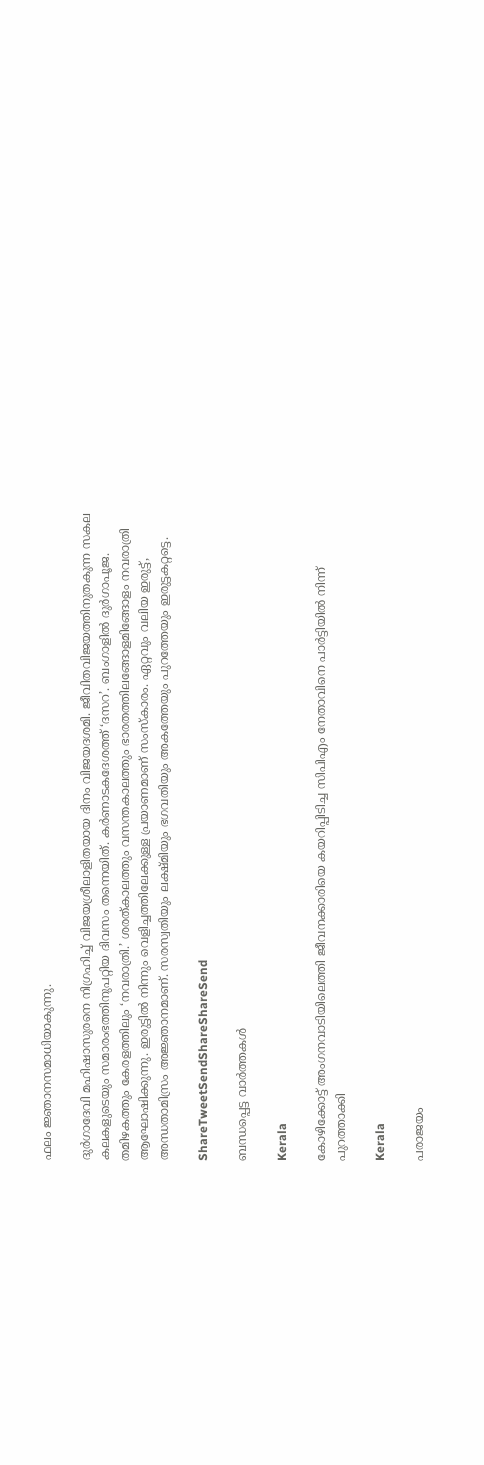ഫലം ജ്ഞാനസമാധിയാകുന്നു.

ദുര്‍ഗാദേവി മഹിഷാസുരനെ നിഗ്രഹിച്ച് വിജയശ്രീലാളിതയായ ദിനം വിജയദശമി. ജീവിതവിജയത്തിനുതകുന്ന സകല കലകളുടെയും സമാരംഭത്തിനുപറ്റിയ ദിവസം തന്നെയിത്. കര്‍ണാടകദേശത്ത് ‘ദസറ’. ബംഗാളില്‍ ദുര്‍ഗാപൂജ. തമിഴകത്തും കേരളത്തിലും ‘നവരാത്രി.’ ശരത്കാലത്തും വസന്തകാലത്തും ഭാരതത്തിലങ്ങോളമിങ്ങോളം നവരാത്രി ആഘോഷിക്കുന്നു. ഇരുട്ടില്‍ നിന്നും വെളിച്ചത്തിലേക്കുള്ള പ്രയാണമാണ് സംസ്‌കാരം. ഏറ്റവും വലിയ ഇരുട്ട്, അന്ധതാമിസ്രം അജ്ഞാനമാണ്. സരസ്വതിയും ലക്ഷ്മിയും ഭഗവതിയും അകത്തേയും പുറത്തേയും ഇരുട്ടകറ്റട്ടെ.

ShareTweetSendShareShareSend

ബന്ധപ്പെട്ട വാര്‍ത്തകള്‍

Kerala

കോഴിക്കോട്ട് അംഗനവാടിയിലെത്തി ജീവനക്കാരിയെ കയറിപ്പിടിച്ച സിപിഎം നേതാവിനെ പാർട്ടിയിൽ നിന്ന് പുറത്താക്കി

Kerala

പരാജയം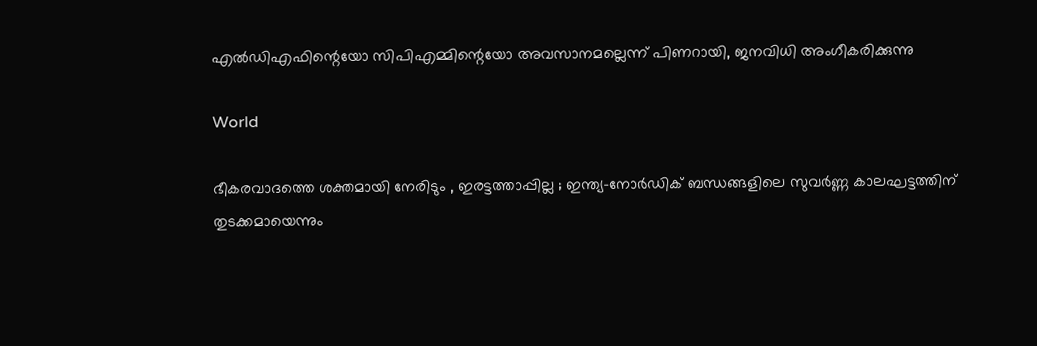എല്‍ഡിഎഫിന്റെയോ സിപിഎമ്മിന്റെയോ അവസാനമല്ലെന്ന് പിണറായി, ജനവിധി അംഗീകരിക്കുന്നു

World

ഭീകരവാദത്തെ ശക്തമായി നേരിടും , ഇരട്ടത്താപ്പില്ല ; ഇന്ത്യ-നോർഡിക് ബന്ധങ്ങളിലെ സുവർണ്ണ കാലഘട്ടത്തിന് തുടക്കമായെന്നും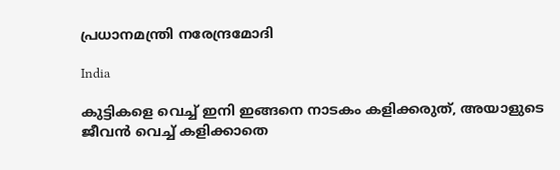പ്രധാനമന്ത്രി നരേന്ദ്രമോദി

India

കുട്ടികളെ വെച്ച് ഇനി ഇങ്ങനെ നാടകം കളിക്കരുത്, അയാളുടെ ജീവൻ വെച്ച് കളിക്കാതെ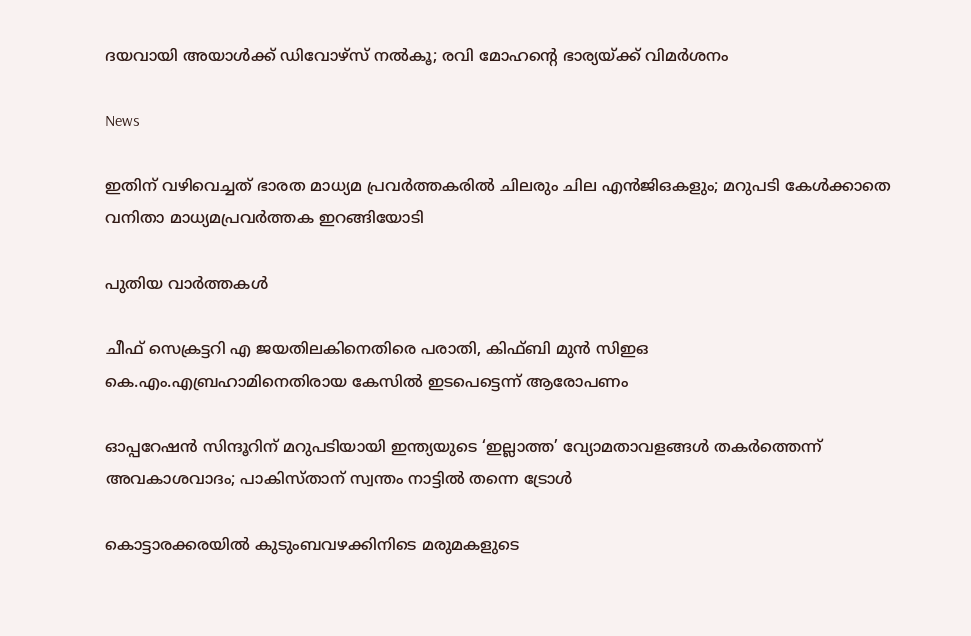ദയവായി അയാൾക്ക് ഡിവോഴ്സ് നൽകൂ; രവി മോഹന്റെ ഭാര്യയ്‌ക്ക് വിമർശനം

News

ഇതിന് വഴിവെച്ചത് ഭാരത മാധ്യമ പ്രവർത്തകരിൽ ചിലരും ചില എൻജിഒകളും; മറുപടി കേൾക്കാതെ വനിതാ മാധ്യമപ്രവർത്തക ഇറങ്ങിയോടി

പുതിയ വാര്‍ത്തകള്‍

ചീഫ് സെക്രട്ടറി എ ജയതിലകിനെതിരെ പരാതി, കിഫ്ബി മുന്‍ സിഇഒ  കെ.എം.എബ്രഹാമിനെതിരായ കേസില്‍ ഇടപെട്ടെന്ന് ആരോപണം

ഓപ്പറേഷൻ സിന്ദൂറിന് മറുപടിയായി ഇന്ത്യയുടെ ‘ഇല്ലാത്ത’ വ്യോമതാവളങ്ങൾ തകർത്തെന്ന് അവകാശവാദം; പാകിസ്താന് സ്വന്തം നാട്ടിൽ തന്നെ ട്രോൾ

കൊട്ടാരക്കരയിൽ കുടുംബവഴക്കിനിടെ മരുമകളുടെ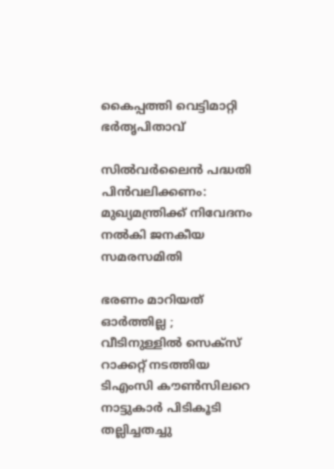കൈപ്പത്തി വെട്ടിമാറ്റി ഭർതൃപിതാവ്

സില്‍വര്‍ലൈന്‍ പദ്ധതി പിന്‍വലിക്കണം: മുഖ്യമന്ത്രിക്ക് നിവേദനം നല്‍കി ജനകീയ സമരസമിതി

ഭരണം മാറിയത് ഓർത്തില്ല ; വീടിനുള്ളിൽ സെക്സ് റാക്കറ്റ് നടത്തിയ ടിഎംസി കൗൺസിലറെ നാട്ടുകാർ പിടികൂടി തല്ലിച്ചതച്ചു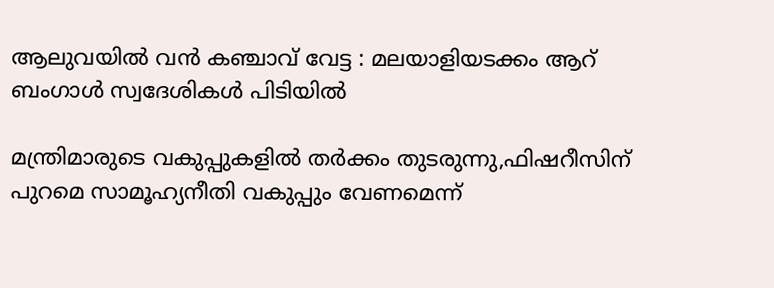ആലുവയിൽ വൻ കഞ്ചാവ് വേട്ട : മലയാളിയടക്കം ആറ് ബംഗാൾ സ്വദേശികൾ പിടിയിൽ

മന്ത്രിമാരുടെ വകുപ്പുകളില്‍ തര്‍ക്കം തുടരുന്നു,ഫിഷറീസിന് പുറമെ സാമൂഹ്യനീതി വകുപ്പും വേണമെന്ന്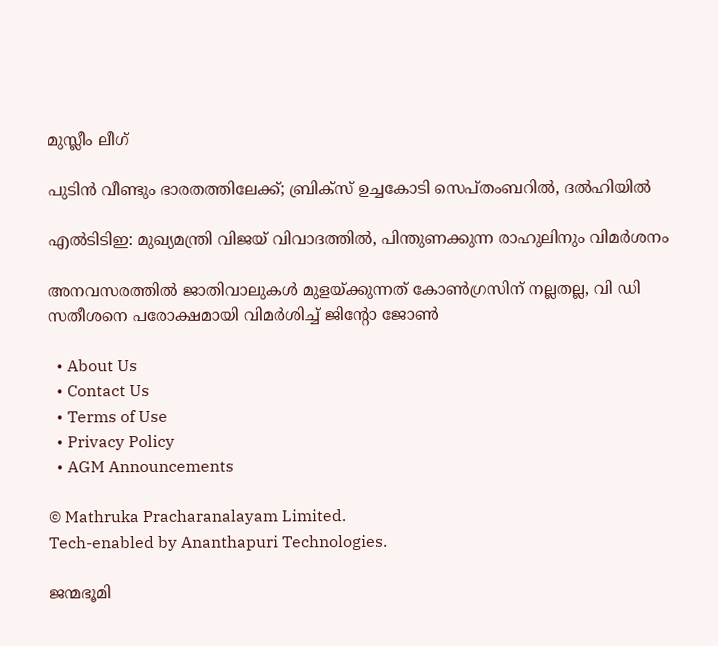മുസ്ലീം ലീഗ്

പുടിൻ വീണ്ടും ഭാരതത്തിലേക്ക്; ബ്രിക്‌സ് ഉച്ചകോടി സെപ്തംബറിൽ, ദൽഹിയിൽ

എൽടിടിഇ: മുഖ്യമന്ത്രി വിജയ് വിവാദത്തിൽ, പിന്തുണക്കുന്ന രാഹുലിനും വിമർശനം

അനവസരത്തില്‍ ജാതിവാലുകള്‍ മുളയ്‌ക്കുന്നത് കോണ്‍ഗ്രസിന് നല്ലതല്ല, വി ഡി സതീശനെ പരോക്ഷമായി വിമര്‍ശിച്ച് ജിന്റോ ജോണ്‍

  • About Us
  • Contact Us
  • Terms of Use
  • Privacy Policy
  • AGM Announcements

© Mathruka Pracharanalayam Limited.
Tech-enabled by Ananthapuri Technologies.

ജന്മഭൂമി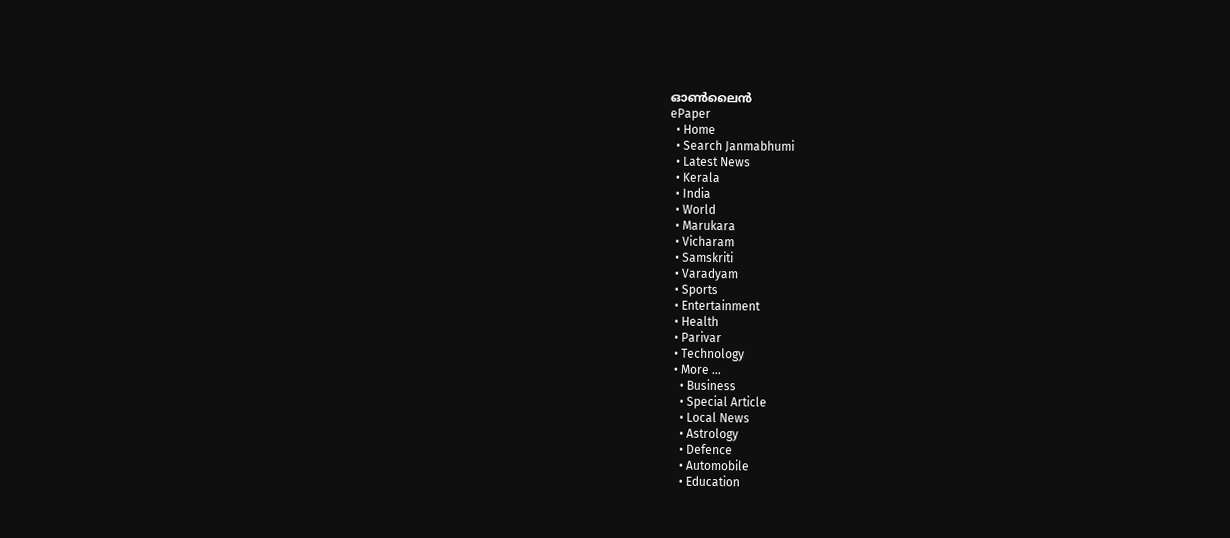ഓണ്‍ലൈന്‍
ePaper
  • Home
  • Search Janmabhumi
  • Latest News
  • Kerala
  • India
  • World
  • Marukara
  • Vicharam
  • Samskriti
  • Varadyam
  • Sports
  • Entertainment
  • Health
  • Parivar
  • Technology
  • More …
    • Business
    • Special Article
    • Local News
    • Astrology
    • Defence
    • Automobile
    • Education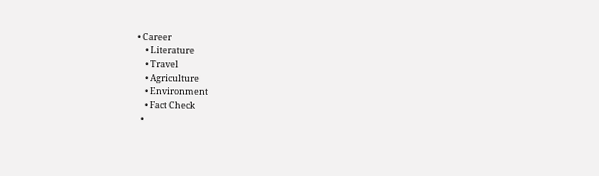• Career
    • Literature
    • Travel
    • Agriculture
    • Environment
    • Fact Check
  •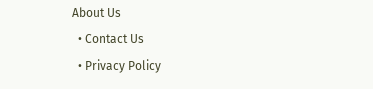About Us
  • Contact Us
  • Privacy Policy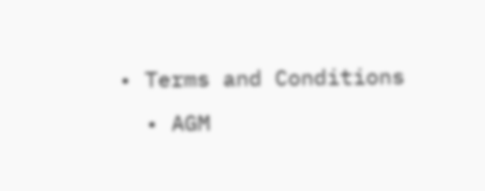• Terms and Conditions
  • AGM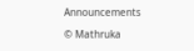Announcements

© Mathruka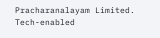Pracharanalayam Limited.
Tech-enabled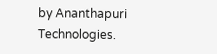by Ananthapuri Technologies.